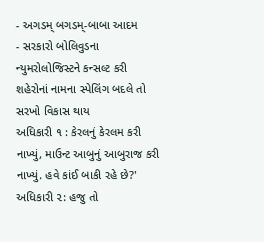- અગડમ્ બગડમ્-બાબા આદમ
- સરકારો બોલિવુડના ન્યુમરોલોજિસ્ટને કન્સલ્ટ કરી શહેરોનાં નામના સ્પેલિંગ બદલે તો સરખો વિકાસ થાય
અધિકારી ૧ : કેરલનું કેરલમ કરી નાખ્યું, માઉન્ટ આબુનું આબુરાજ કરી નાખ્યું. હવે કાંઈ બાકી રહે છે?'
અધિકારી ૨: હજુ તો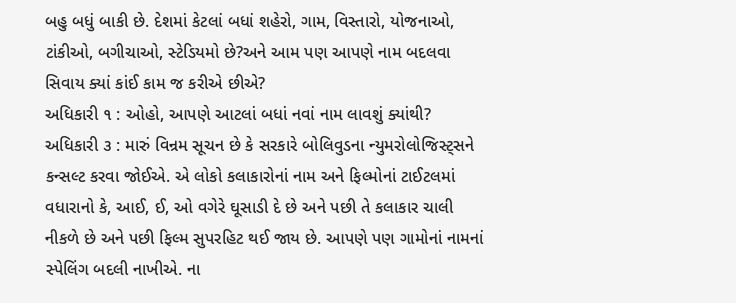બહુ બધું બાકી છે. દેશમાં કેટલાં બધાં શહેરો, ગામ, વિસ્તારો, યોજનાઓ, ટાંકીઓ, બગીચાઓ, સ્ટેડિયમો છે?અને આમ પણ આપણે નામ બદલવા સિવાય ક્યાં કાંઈ કામ જ કરીએ છીએ?
અધિકારી ૧ : ઓહો, આપણે આટલાં બધાં નવાં નામ લાવશું ક્યાંથી?
અધિકારી ૩ : મારું વિન્રમ સૂચન છે કે સરકારે બોલિવુડના ન્યુમરોલોજિસ્ટ્સને કન્સલ્ટ કરવા જોઈએ. એ લોકો કલાકારોનાં નામ અને ફિલ્મોનાં ટાઈટલમાં વધારાનો કે, આઈ, ઈ, ઓ વગેરે ઘૂસાડી દે છે અને પછી તે કલાકાર ચાલી નીકળે છે અને પછી ફિલ્મ સુપરહિટ થઈ જાય છે. આપણે પણ ગામોનાં નામનાં સ્પેલિંગ બદલી નાખીએ. ના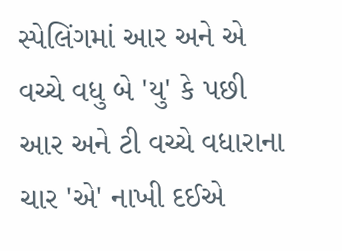સ્પેલિંગમાં આર અને એ વચ્ચે વધુ બે 'યુ' કે પછી આર અને ટી વચ્ચે વધારાના ચાર 'એ' નાખી દઈએ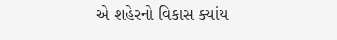એ શહેરનો વિકાસ ક્યાંય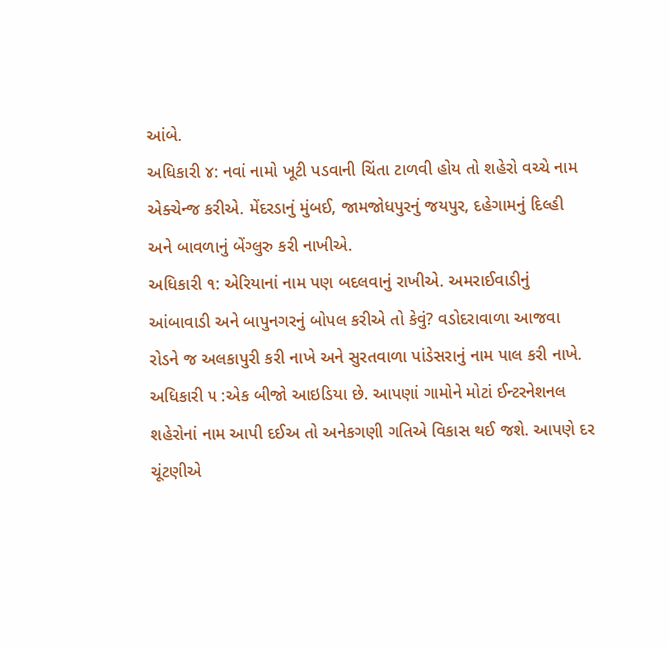આંબે.
અધિકારી ૪: નવાં નામો ખૂટી પડવાની ચિંતા ટાળવી હોય તો શહેરો વચ્ચે નામ એક્ચેન્જ કરીએ. મેંદરડાનું મુંબઈ, જામજોધપુરનું જયપુર, દહેગામનું દિલ્હી અને બાવળાનું બેંગ્લુરુ કરી નાખીએ.
અધિકારી ૧: એરિયાનાં નામ પણ બદલવાનું રાખીએ. અમરાઈવાડીનું આંબાવાડી અને બાપુનગરનું બોપલ કરીએ તો કેવું? વડોદરાવાળા આજવા રોડને જ અલકાપુરી કરી નાખે અને સુરતવાળા પાંડેસરાનું નામ પાલ કરી નાખે.
અધિકારી ૫ :એક બીજો આઇડિયા છે. આપણાં ગામોને મોટાં ઈન્ટરનેશનલ શહેરોનાં નામ આપી દઈઅ તો અનેકગણી ગતિએ વિકાસ થઈ જશે. આપણે દર ચૂંટણીએ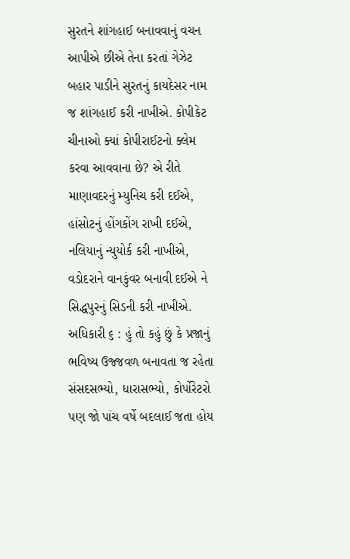સુરતને શાંગહાઈ બનાવવાનું વચન આપીએ છીએ તેના કરતાં ગેઝેટ બહાર પાડીને સુરતનું કાયદેસર નામ જ શાંગહાઈ કરી નાખીએ. કોપીકેટ ચીનાઓ ક્યાં કોપીરાઈટનો ક્લેમ કરવા આવવાના છે? એ રીતે માણાવદરનું મ્યુનિચ કરી દઈએ, હાંસોટનું હોંગકોંગ રાખી દઈએ, નલિયાનું ન્યુયોર્ક કરી નાખીએ, વડોદરાને વાનકુંવર બનાવી દઈએ ને સિદ્ધપુરનું સિડની કરી નાખીએ.
અધિકારી ૬ : હું તો કહું છું કે પ્રજાનું ભવિષ્ય ઉજ્જવળ બનાવતા જ રહેતા સંસદસભ્યો, ધારાસભ્યો, કોર્પોરેટરો પણ જો પાંચ વર્ષે બદલાઈ જતા હોય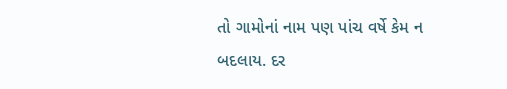તો ગામોનાં નામ પણ પાંચ વર્ષે કેમ ન બદલાય. દર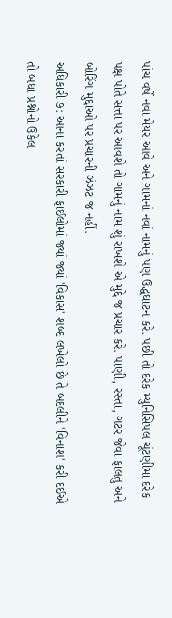પાંચ વર્ષે નવા મેયર આવે અને ગામનાં નવાં નામનું પણ ઉદ્ધઘાટન કરે. પછી તો દરેક મ્યુનિસિપલ ચૂંટણીમા દરેક પક્ષ પોતે સત્તા પર આવશે તો ગામનું નામ શું રાખશે એ મુદ્દે જ પ્રચાર કરે. પાણી, રસ્તા, ગટર જેવા ફાલતુ અને બોરિંગ મુદ્દાઓ પર પ્રચારની ઝંઝટ જ નહીં.
અધિકારી ૭: આના કરતાં સરકારી ફાઈલોમાં જ્યાં જ્યાં 'વિકાસ' શબ્દ લખેલો છે તે બદલીને 'વિનાશ' કરી દઈએ તો બધા પ્રશ્નોનો ઉકેલ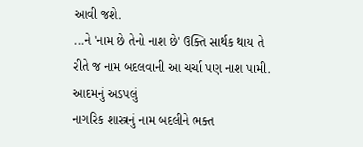આવી જશે.
...ને 'નામ છે તેનો નાશ છે' ઉક્તિ સાર્થક થાય તે રીતે જ નામ બદલવાની આ ચર્ચા પણ નાશ પામી.
આદમનું અડપલું
નાગરિક શાસ્ત્રનું નામ બદલીને ભક્ત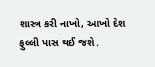શાસ્ત્ર કરી નાખો, આખો દેશ ફુલ્લી પાસ થઈ જશે.